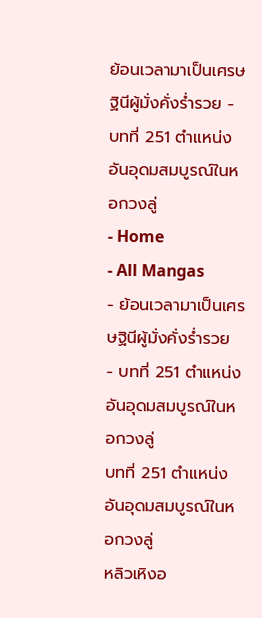ย้อนเวลามาเป็นเศรษฐินีผู้มั่งคั่งร่ำรวย - บทที่ 251 ตำแหน่งอันอุดมสมบูรณ์ในหอกวงลู่
- Home
- All Mangas
- ย้อนเวลามาเป็นเศรษฐินีผู้มั่งคั่งร่ำรวย
- บทที่ 251 ตำแหน่งอันอุดมสมบูรณ์ในหอกวงลู่
บทที่ 251 ตำแหน่งอันอุดมสมบูรณ์ในหอกวงลู่
หลิวเหิงอ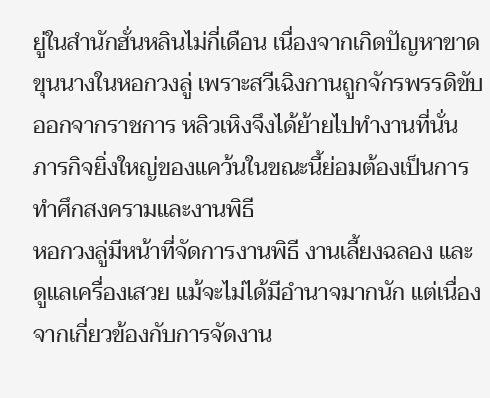ยู่ในสำนักฮั่นหลินไม่กี่เดือน เนื่องจากเกิดปัญหาขาดขุนนางในหอกวงลู่ เพราะสวีเฉิงกานถูกจักรพรรดิขับออกจากราชการ หลิวเหิงจึงได้ย้ายไปทำงานที่นั่น
ภารกิจยิ่งใหญ่ของแคว้นในขณะนี้ย่อมต้องเป็นการทำศึกสงครามและงานพิธี
หอกวงลู่มีหน้าที่จัดการงานพิธี งานเลี้ยงฉลอง และดูแลเครื่องเสวย แม้จะไม่ได้มีอำนาจมากนัก แต่เนื่องจากเกี่ยวข้องกับการจัดงาน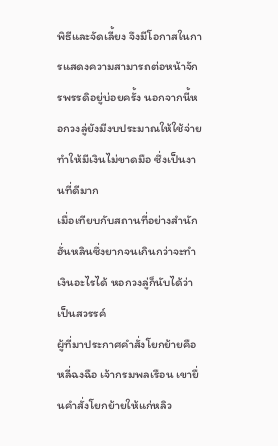พิธีและจัดเลี้ยง จึงมีโอกาสในการแสดงความสามารถต่อหน้าจักรพรรดิอยู่บ่อยครั้ง นอกจากนี้หอกวงลู่ยังมีงบประมาณให้ใช้จ่าย ทำให้มีเงินไม่ขาดมือ ซึ่งเป็นงานที่ดีมาก
เมื่อเทียบกับสถานที่อย่างสำนักฮั่นหลินซึ่งยากจนเกินกว่าจะทำเงินอะไรได้ หอกวงลู่ก็นับได้ว่าเป็นสวรรค์
ผู้ที่มาประกาศคำสั่งโยกย้ายคือหลี่ฉงฉือ เจ้ากรมพลเรือน เขายื่นคำสั่งโยกย้ายให้แก่หลิว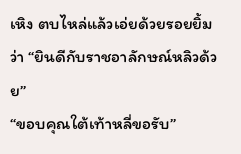เหิง ตบไหล่แล้วเอ่ยด้วยรอยยิ้มว่า “ยินดีกับราชอาลักษณ์หลิวด้วย”
“ขอบคุณใต้เท้าหลี่ขอรับ”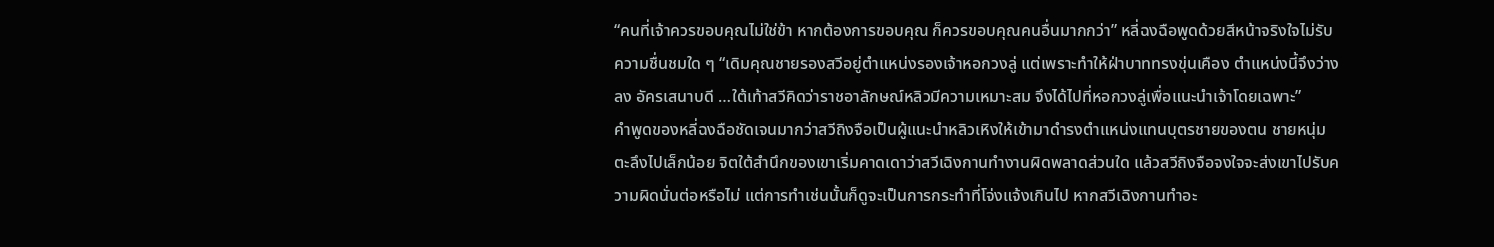“คนที่เจ้าควรขอบคุณไม่ใช่ข้า หากต้องการขอบคุณ ก็ควรขอบคุณคนอื่นมากกว่า” หลี่ฉงฉือพูดด้วยสีหน้าจริงใจไม่รับความชื่นชมใด ๆ “เดิมคุณชายรองสวีอยู่ตำแหน่งรองเจ้าหอกวงลู่ แต่เพราะทำให้ฝ่าบาททรงขุ่นเคือง ตำแหน่งนี้จึงว่างลง อัครเสนาบดี …ใต้เท้าสวีคิดว่าราชอาลักษณ์หลิวมีความเหมาะสม จึงได้ไปที่หอกวงลู่เพื่อแนะนำเจ้าโดยเฉพาะ”
คำพูดของหลี่ฉงฉือชัดเจนมากว่าสวีถิงจือเป็นผู้แนะนำหลิวเหิงให้เข้ามาดำรงตำแหน่งแทนบุตรชายของตน ชายหนุ่มตะลึงไปเล็กน้อย จิตใต้สำนึกของเขาเริ่มคาดเดาว่าสวีเฉิงกานทำงานผิดพลาดส่วนใด แล้วสวีถิงจือจงใจจะส่งเขาไปรับความผิดนั่นต่อหรือไม่ แต่การทำเช่นนั้นก็ดูจะเป็นการกระทำที่โจ่งแจ้งเกินไป หากสวีเฉิงกานทำอะ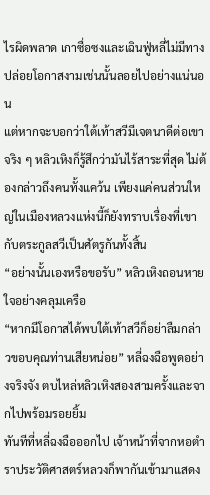ไรผิดพลาด เกาซื่อซงและเฉินฟู่หลี่ไม่มีทางปล่อยโอกาสงามเช่นนั้นลอยไปอย่างแน่นอน
แต่หากจะบอกว่าใต้เท้าสวีมีเจตนาดีต่อเขาจริง ๆ หลิวเหิงก็รู้สึกว่ามันไร้สาระที่สุด ไม่ต้องกล่าวถึงคนทั้งแคว้น เพียงแค่คนส่วนใหญ่ในเมืองหลวงแห่งนี้ก็ยังทราบเรื่องที่เขากับตระกูลสวีเป็นศัตรูกันทั้งสิ้น
“อย่างนั้นเองหรือขอรับ” หลิวเหิงถอนหายใจอย่างคลุมเครือ
“หากมีโอกาสได้พบใต้เท้าสวีก็อย่าลืมกล่าวขอบคุณท่านเสียหน่อย” หลี่ฉงฉือพูดอย่างจริงจัง ตบไหล่หลิวเหิงสองสามครั้งและจากไปพร้อมรอยยิ้ม
ทันทีที่หลี่ฉงฉือออกไป เจ้าหน้าที่จากหอตำราประวัติศาสตร์หลวงก็พากันเข้ามาแสดง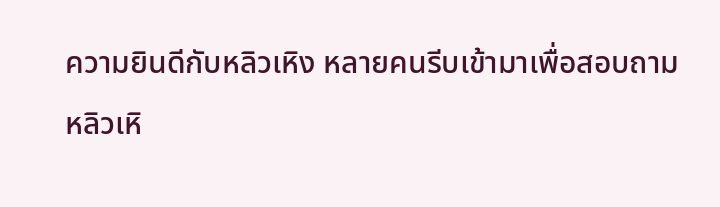ความยินดีกับหลิวเหิง หลายคนรีบเข้ามาเพื่อสอบถาม
หลิวเหิ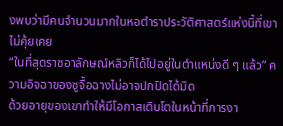งพบว่ามีคนจำนวนมากในหอตำราประวัติศาสตร์แห่งนี้ที่เขาไม่คุ้ยเคย
“ในที่สุดราชอาลักษณ์หลิวก็ได้ไปอยู่ในตำแหน่งดี ๆ แล้ว” ความอิจฉาของซูจื้อฉางไม่อาจปกปิดได้มิด
ด้วยอายุของเขาทำให้มีโอกาสเติบโตในหน้าที่การงา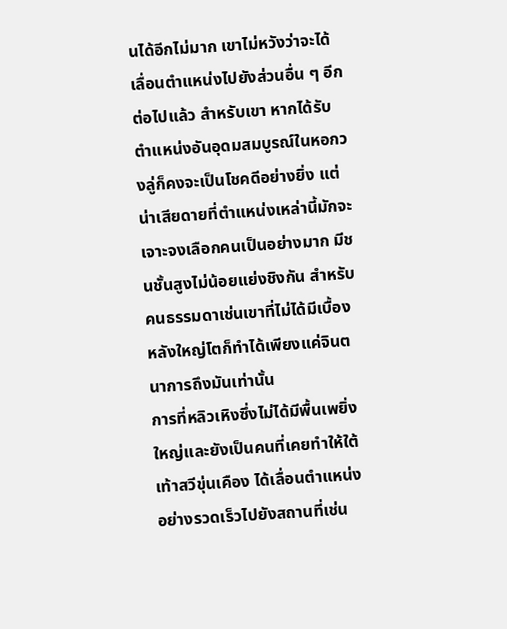นได้อีกไม่มาก เขาไม่หวังว่าจะได้เลื่อนตำแหน่งไปยังส่วนอื่น ๆ อีกต่อไปแล้ว สำหรับเขา หากได้รับตำแหน่งอันอุดมสมบูรณ์ในหอกวงลู่ก็คงจะเป็นโชคดีอย่างยิ่ง แต่น่าเสียดายที่ตำแหน่งเหล่านี้มักจะเจาะจงเลือกคนเป็นอย่างมาก มีชนชั้นสูงไม่น้อยแย่งชิงกัน สำหรับคนธรรมดาเช่นเขาที่ไม่ได้มีเบื้องหลังใหญ่โตก็ทำได้เพียงแค่จินตนาการถึงมันเท่านั้น
การที่หลิวเหิงซึ่งไม่ได้มีพื้นเพยิ่งใหญ่และยังเป็นคนที่เคยทำให้ใต้เท้าสวีขุ่นเคือง ได้เลื่อนตำแหน่งอย่างรวดเร็วไปยังสถานที่เช่น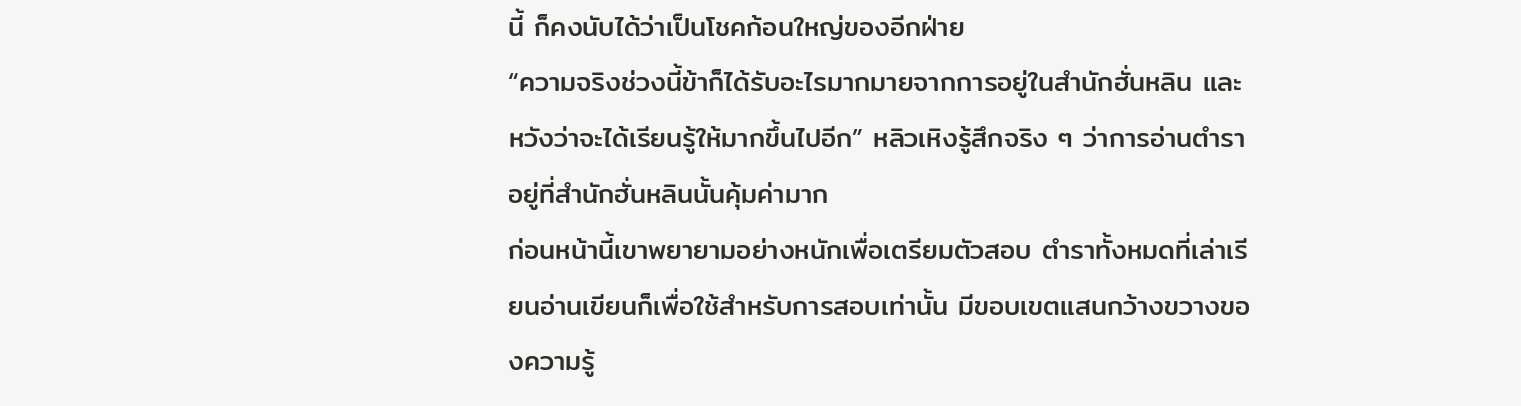นี้ ก็คงนับได้ว่าเป็นโชคก้อนใหญ่ของอีกฝ่าย
“ความจริงช่วงนี้ข้าก็ได้รับอะไรมากมายจากการอยู่ในสำนักฮั่นหลิน และหวังว่าจะได้เรียนรู้ให้มากขึ้นไปอีก” หลิวเหิงรู้สึกจริง ๆ ว่าการอ่านตำราอยู่ที่สำนักฮั่นหลินนั้นคุ้มค่ามาก
ก่อนหน้านี้เขาพยายามอย่างหนักเพื่อเตรียมตัวสอบ ตำราทั้งหมดที่เล่าเรียนอ่านเขียนก็เพื่อใช้สำหรับการสอบเท่านั้น มีขอบเขตแสนกว้างขวางของความรู้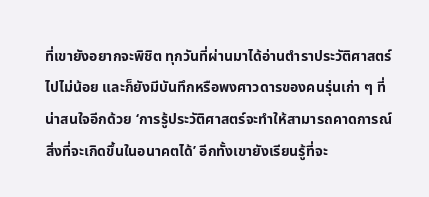ที่เขายังอยากจะพิชิต ทุกวันที่ผ่านมาได้อ่านตำราประวัติศาสตร์ไปไม่น้อย และก็ยังมีบันทึกหรือพงศาวดารของคนรุ่นเก่า ๆ ที่น่าสนใจอีกด้วย ‘การรู้ประวัติศาสตร์จะทำให้สามารถคาดการณ์สิ่งที่จะเกิดขึ้นในอนาคตได้’ อีกทั้งเขายังเรียนรู้ที่จะ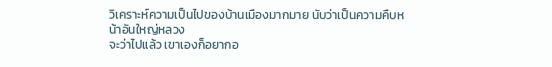วิเคราะห์ความเป็นไปของบ้านเมืองมากมาย นับว่าเป็นความคืบหน้าอันใหญ่หลวง
จะว่าไปแล้ว เขาเองก็อยากอ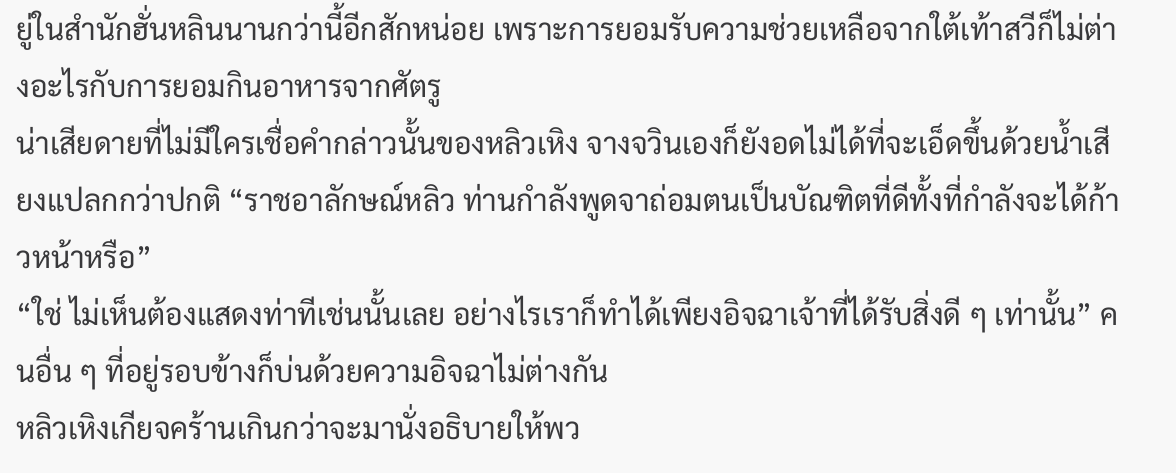ยู่ในสำนักฮั่นหลินนานกว่านี้อีกสักหน่อย เพราะการยอมรับความช่วยเหลือจากใต้เท้าสวีก็ไม่ต่างอะไรกับการยอมกินอาหารจากศัตรู
น่าเสียดายที่ไม่มีใครเชื่อคำกล่าวนั้นของหลิวเหิง จางจวินเองก็ยังอดไม่ได้ที่จะเอ็ดขึ้นด้วยน้ำเสียงแปลกกว่าปกติ “ราชอาลักษณ์หลิว ท่านกำลังพูดจาถ่อมตนเป็นบัณฑิตที่ดีทั้งที่กำลังจะได้ก้าวหน้าหรือ”
“ใช่ ไม่เห็นต้องแสดงท่าทีเช่นนั้นเลย อย่างไรเราก็ทำได้เพียงอิจฉาเจ้าที่ได้รับสิ่งดี ๆ เท่านั้น” คนอื่น ๆ ที่อยู่รอบข้างก็บ่นด้วยความอิจฉาไม่ต่างกัน
หลิวเหิงเกียจคร้านเกินกว่าจะมานั่งอธิบายให้พว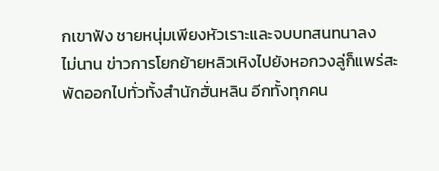กเขาฟัง ชายหนุ่มเพียงหัวเราะและจบบทสนทนาลง
ไม่นาน ข่าวการโยกย้ายหลิวเหิงไปยังหอกวงลู่ก็แพร่สะพัดออกไปทั่วทั้งสำนักฮั่นหลิน อีกทั้งทุกคน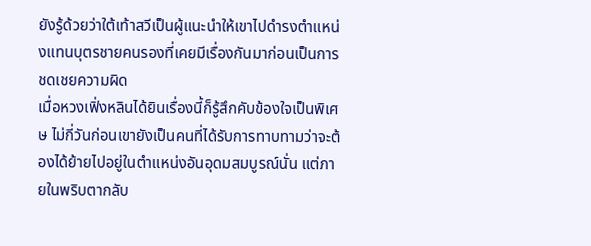ยังรู้ด้วยว่าใต้เท้าสวีเป็นผู้แนะนำให้เขาไปดำรงตำแหน่งแทนบุตรชายคนรองที่เคยมีเรื่องกันมาก่อนเป็นการชดเชยความผิด
เมื่อหวงเฟิ่งหลินได้ยินเรื่องนี้ก็รู้สึกคับข้องใจเป็นพิเศษ ไม่กี่วันก่อนเขายังเป็นคนที่ได้รับการทาบทามว่าจะต้องได้ย้ายไปอยู่ในตำแหน่งอันอุดมสมบูรณ์นั่น แต่ภายในพริบตากลับ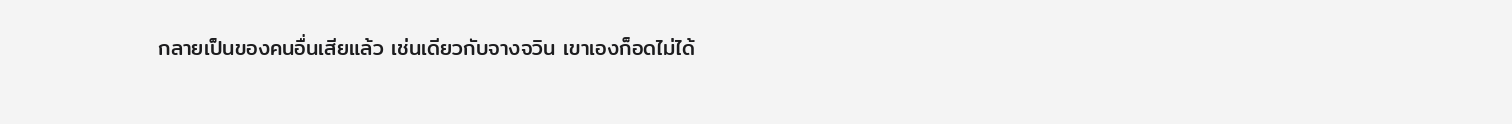กลายเป็นของคนอื่นเสียแล้ว เช่นเดียวกับจางจวิน เขาเองก็อดไม่ได้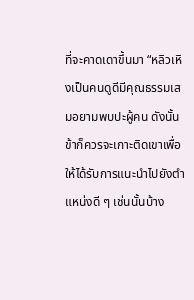ที่จะคาดเดาขึ้นมา “หลิวเหิงเป็นคนดูดีมีคุณธรรมเสมอยามพบปะผู้คน ดังนั้นข้าก็ควรจะเกาะติดเขาเพื่อให้ได้รับการแนะนำไปยังตำแหน่งดี ๆ เช่นนั้นบ้าง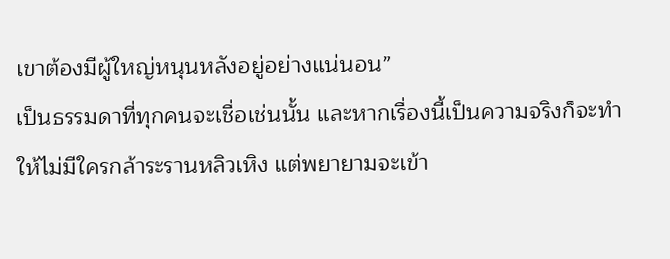เขาต้องมีผู้ใหญ่หนุนหลังอยู่อย่างแน่นอน”
เป็นธรรมดาที่ทุกคนจะเชื่อเช่นนั้น และหากเรื่องนี้เป็นความจริงก็จะทำให้ไม่มีใครกล้าระรานหลิวเหิง แต่พยายามจะเข้า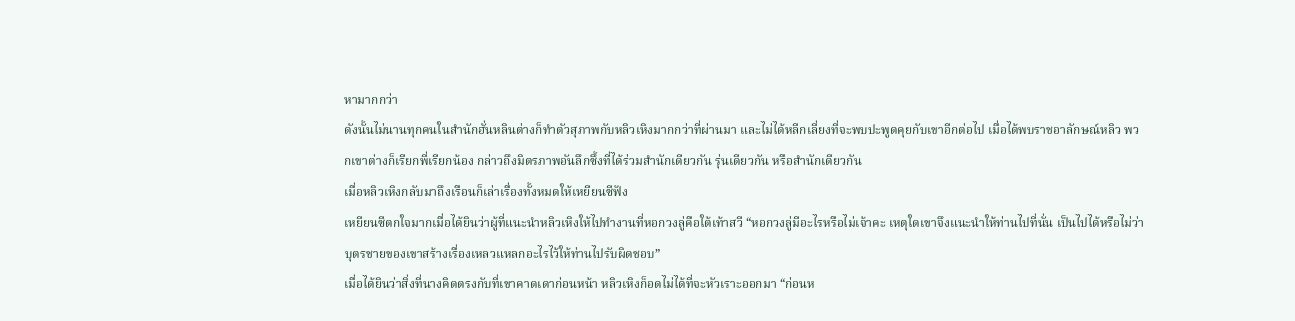หามากกว่า
ดังนั้นไม่นานทุกคนในสำนักฮั่นหลินต่างก็ทำตัวสุภาพกับหลิวเหิงมากกว่าที่ผ่านมา และไม่ได้หลีกเลี่ยงที่จะพบปะพูดคุยกับเขาอีกต่อไป เมื่อได้พบราชอาลักษณ์หลิว พวกเขาต่างก็เรียกพี่เรียกน้อง กล่าวถึงมิตรภาพอันลึกซึ้งที่ได้ร่วมสำนักเดียวกัน รุ่นเดียวกัน หรือสำนักเดียวกัน
เมื่อหลิวเหิงกลับมาถึงเรือนก็เล่าเรื่องทั้งหมดให้เหยียนซีฟัง
เหยียนซีตกใจมากเมื่อได้ยินว่าผู้ที่แนะนำหลิวเหิงให้ไปทำงานที่หอกวงลู่คือใต้เท้าสวี “หอกวงลู่มีอะไรหรือไม่เจ้าคะ เหตุใดเขาจึงแนะนำให้ท่านไปที่นั่น เป็นไปได้หรือไม่ว่าบุตรชายของเขาสร้างเรื่องเหลวแหลกอะไรไว้ให้ท่านไปรับผิดชอบ”
เมื่อได้ยินว่าสิ่งที่นางคิดตรงกับที่เขาคาดเดาก่อนหน้า หลิวเหิงก็อดไม่ได้ที่จะหัวเราะออกมา “ก่อนห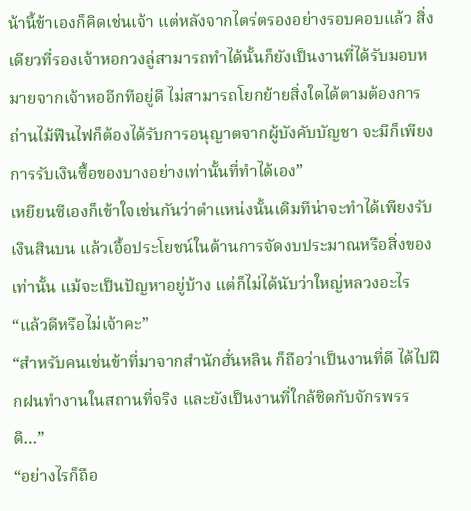น้านี้ข้าเองก็คิดเช่นเจ้า แต่หลังจากไตร่ตรองอย่างรอบคอบแล้ว สิ่งเดียวที่รองเจ้าหอกวงลู่สามารถทำได้นั้นก็ยังเป็นงานที่ได้รับมอบหมายจากเจ้าหออีกทีอยู่ดี ไม่สามารถโยกย้ายสิ่งใดได้ตามต้องการ ถ่านไม้ฟืนไฟก็ต้องได้รับการอนุญาตจากผู้บังคับบัญชา จะมีก็เพียงการรับเงินซื้อของบางอย่างเท่านั้นที่ทำได้เอง”
เหยียนซีเองก็เข้าใจเช่นกันว่าตำแหน่งนั้นเดิมทีน่าจะทำได้เพียงรับเงินสินบน แล้วเอื้อประโยชน์ในด้านการจัดงบประมาณหรือสิ่งของเท่านั้น แม้จะเป็นปัญหาอยู่บ้าง แต่ก็ไม่ได้นับว่าใหญ่หลวงอะไร
“แล้วดีหรือไม่เจ้าคะ”
“สำหรับคนเช่นข้าที่มาจากสำนักฮั่นหลิน ก็ถือว่าเป็นงานที่ดี ได้ไปฝึกฝนทำงานในสถานที่จริง และยังเป็นงานที่ใกล้ชิดกับจักรพรรดิ…”
“อย่างไรก็ถือ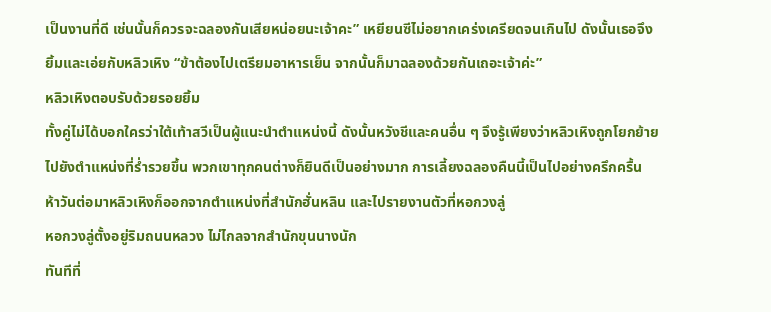เป็นงานที่ดี เช่นนั้นก็ควรจะฉลองกันเสียหน่อยนะเจ้าคะ” เหยียนซีไม่อยากเคร่งเครียดจนเกินไป ดังนั้นเธอจึงยิ้มและเอ่ยกับหลิวเหิง “ข้าต้องไปเตรียมอาหารเย็น จากนั้นก็มาฉลองด้วยกันเถอะเจ้าค่ะ”
หลิวเหิงตอบรับด้วยรอยยิ้ม
ทั้งคู่ไม่ได้บอกใครว่าใต้เท้าสวีเป็นผู้แนะนำตำแหน่งนี้ ดังนั้นหวังชีและคนอื่น ๆ จึงรู้เพียงว่าหลิวเหิงถูกโยกย้ายไปยังตำแหน่งที่ร่ำรวยขึ้น พวกเขาทุกคนต่างก็ยินดีเป็นอย่างมาก การเลี้ยงฉลองคืนนี้เป็นไปอย่างครึกครื้น
ห้าวันต่อมาหลิวเหิงก็ออกจากตำแหน่งที่สำนักฮั่นหลิน และไปรายงานตัวที่หอกวงลู่
หอกวงลู่ตั้งอยู่ริมถนนหลวง ไม่ไกลจากสำนักขุนนางนัก
ทันทีที่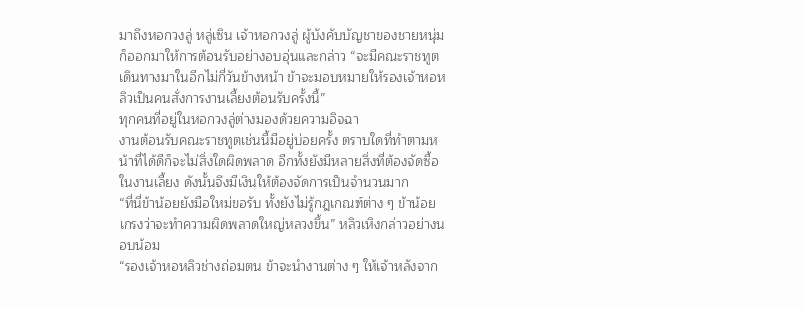มาถึงหอกวงลู่ หลู่เซิน เจ้าหอกวงลู่ ผู้บังคับบัญชาของชายหนุ่มก็ออกมาให้การต้อนรับอย่างอบอุ่นและกล่าว “จะมีคณะราชทูตเดินทางมาในอีกไม่กี่วันข้างหน้า ข้าจะมอบหมายให้รองเจ้าหอหลิวเป็นคนสั่งการงานเลี้ยงต้อนรับครั้งนี้”
ทุกคนที่อยู่ในหอกวงลู่ต่างมองด้วยความอิจฉา
งานต้อนรับคณะราชทูตเช่นนี้มีอยู่บ่อยครั้ง ตราบใดที่ทำตามหน้าที่ได้ดีก็จะไม่สิ่งใดผิดพลาด อีกทั้งยังมีหลายสิ่งที่ต้องจัดซื้อในงานเลี้ยง ดังนั้นจึงมีเงินให้ต้องจัดการเป็นจำนวนมาก
“ที่นี่ข้าน้อยยังมือใหม่ขอรับ ทั้งยังไม่รู้กฎเกณฑ์ต่าง ๆ ข้าน้อยเกรงว่าจะทำความผิดพลาดใหญ่หลวงขึ้น” หลิวเหิงกล่าวอย่างนอบน้อม
“รองเจ้าหอหลิวช่างถ่อมตน ข้าจะนำงานต่าง ๆ ให้เจ้าหลังจาก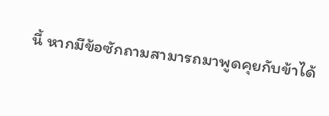นี้ หากมีข้อซักถามสามารถมาพูดคุยกับข้าได้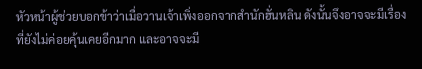หัวหน้าผู้ช่วยบอกข้าว่าเมื่อวานเจ้าเพิ่งออกจากสำนักฮั่นหลิน ดังนั้นจึงอาจจะมีเรื่องที่ยังไม่ค่อยคุ้นเคยอีกมาก และอาจจะมี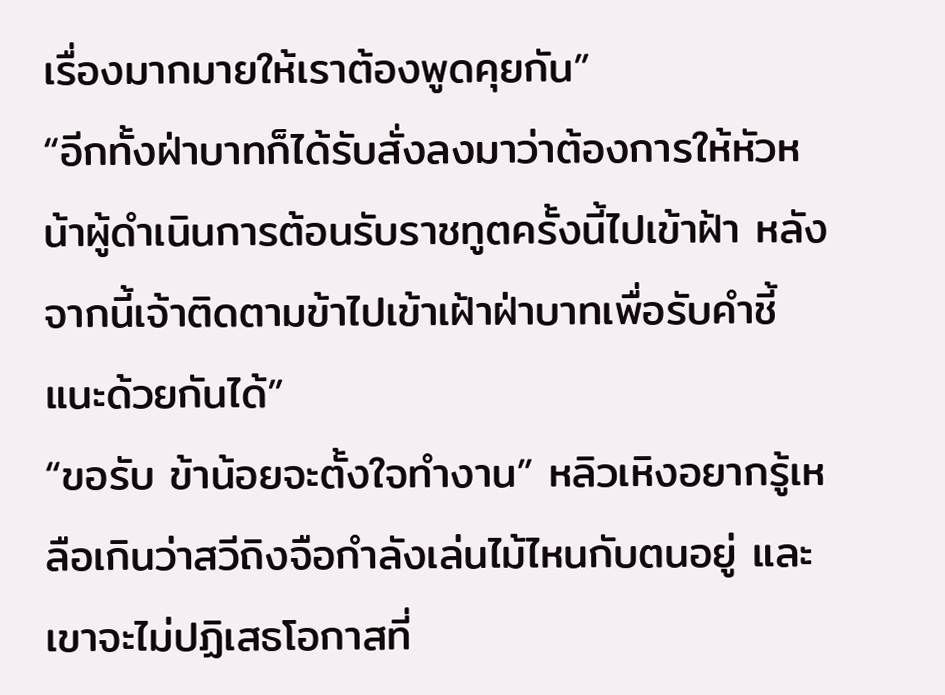เรื่องมากมายให้เราต้องพูดคุยกัน”
“อีกทั้งฝ่าบาทก็ได้รับสั่งลงมาว่าต้องการให้หัวหน้าผู้ดำเนินการต้อนรับราชทูตครั้งนี้ไปเข้าฝ้า หลังจากนี้เจ้าติดตามข้าไปเข้าเฝ้าฝ่าบาทเพื่อรับคำชี้แนะด้วยกันได้”
“ขอรับ ข้าน้อยจะตั้งใจทำงาน” หลิวเหิงอยากรู้เหลือเกินว่าสวีถิงจือกำลังเล่นไม้ไหนกับตนอยู่ และเขาจะไม่ปฏิเสธโอกาสที่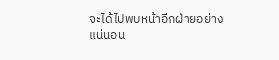จะได้ไปพบหน้าอีกฝ่ายอย่างแน่นอน